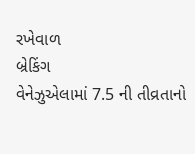રખેવાળ
બ્રેકિંગ
વેનેઝુએલામાં 7.5 ની તીવ્રતાનો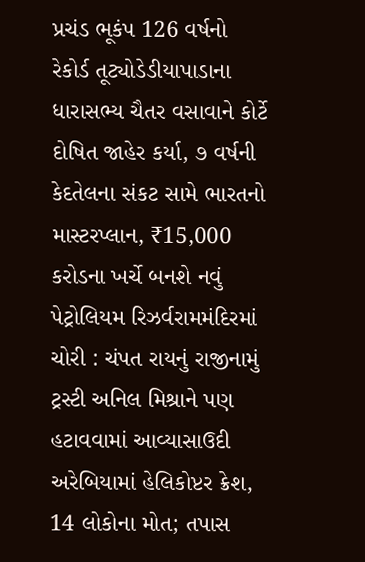પ્રચંડ ભૂકંપ 126 વર્ષનો રેકોર્ડ તૂટ્યોડેડીયાપાડાના ધારાસભ્ય ચૈતર વસાવાને કોર્ટે દોષિત જાહેર કર્યા, ૭ વર્ષની કેદતેલના સંકટ સામે ભારતનો માસ્ટરપ્લાન, ₹15,000 કરોડના ખર્ચે બનશે નવું પેટ્રોલિયમ રિઝર્વરામમંદિરમાં ચોરી : ચંપત રાયનું રાજીનામું ટ્રસ્ટી અનિલ મિશ્રાને પણ હટાવવામાં આવ્યાસાઉદી અરેબિયામાં હેલિકોપ્ટર ક્રેશ, 14 લોકોના મોત; તપાસ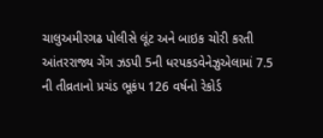ચાલુઅમીરગઢ પોલીસે લૂંટ અને બાઇક ચોરી કરતી આંતરરાજ્ય ગેંગ ઝડપી 5ની ધરપકડવેનેઝુએલામાં 7.5 ની તીવ્રતાનો પ્રચંડ ભૂકંપ 126 વર્ષનો રેકોર્ડ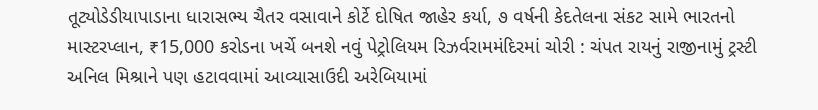તૂટ્યોડેડીયાપાડાના ધારાસભ્ય ચૈતર વસાવાને કોર્ટે દોષિત જાહેર કર્યા, ૭ વર્ષની કેદતેલના સંકટ સામે ભારતનો માસ્ટરપ્લાન, ₹15,000 કરોડના ખર્ચે બનશે નવું પેટ્રોલિયમ રિઝર્વરામમંદિરમાં ચોરી : ચંપત રાયનું રાજીનામું ટ્રસ્ટી અનિલ મિશ્રાને પણ હટાવવામાં આવ્યાસાઉદી અરેબિયામાં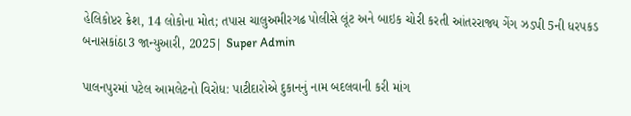હેલિકોપ્ટર ક્રેશ, 14 લોકોના મોત; તપાસ ચાલુઅમીરગઢ પોલીસે લૂંટ અને બાઇક ચોરી કરતી આંતરરાજ્ય ગેંગ ઝડપી 5ની ધરપકડ
બનાસકાંઠા3 જાન્યુઆરી, 2025| Super Admin

પાલનપુરમાં પટેલ આમલેટનો વિરોધ: પાટીદારોએ દુકાનનું નામ બદલવાની કરી માંગ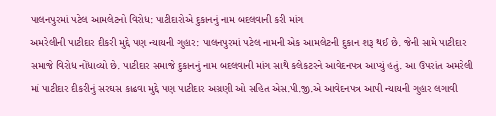પાલનપુરમાં પટેલ આમલેટનો વિરોધ: પાટીદારોએ દુકાનનું નામ બદલવાની કરી માંગ
અમરેલીની પાટીદાર દીકરી મુદ્દે પણ ન્યાયની ગુહાર: પાલનપુરમાં પટેલ નામની એક આમલેટની દુકાન શરૂ થઈ છે. જેની સામે પાટીદાર સમાજે વિરોધ નોંધાવ્યો છે. પાટીદાર સમાજે દુકાનનું નામ બદલવાની માંગ સાથે કલેકટરને આવેદનપત્ર આપ્યું હતું. આ ઉપરાંત અમરેલી માં પાટીદાર દીકરીનું સરઘસ કાઢવા મુદ્દે પણ પાટીદાર અગ્રણી ઓ સહિત એસ.પી.જી.એ આવેદનપત્ર આપી ન્યાયની ગુહાર લગાવી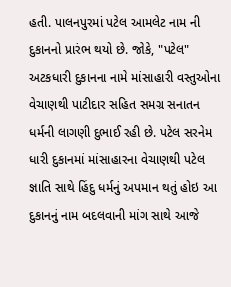હતી. પાલનપુરમાં પટેલ આમલેટ નામ ની દુકાનનો પ્રારંભ થયો છે. જોકે, "પટેલ" અટકધારી દુકાનના નામે માંસાહારી વસ્તુઓના વેચાણથી પાટીદાર સહિત સમગ્ર સનાતન ધર્મની લાગણી દુભાઈ રહી છે. પટેલ સરનેમ ધારી દુકાનમાં માંસાહારના વેચાણથી પટેલ જ્ઞાતિ સાથે હિંદુ ધર્મનું અપમાન થતું હોઇ આ દુકાનનું નામ બદલવાની માંગ સાથે આજે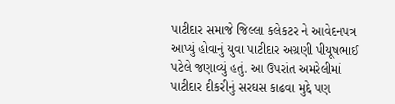પાટીદાર સમાજે જિલ્લા કલેકટર ને આવેદનપત્ર આપ્યું હોવાનું યુવા પાટીદાર અગ્રણી પીયૂષભાઈ પટેલે જણાવ્યું હતું. આ ઉપરાંત અમરેલીમાં પાટીદાર દીકરીનું સરઘસ કાઢવા મુદ્દે પણ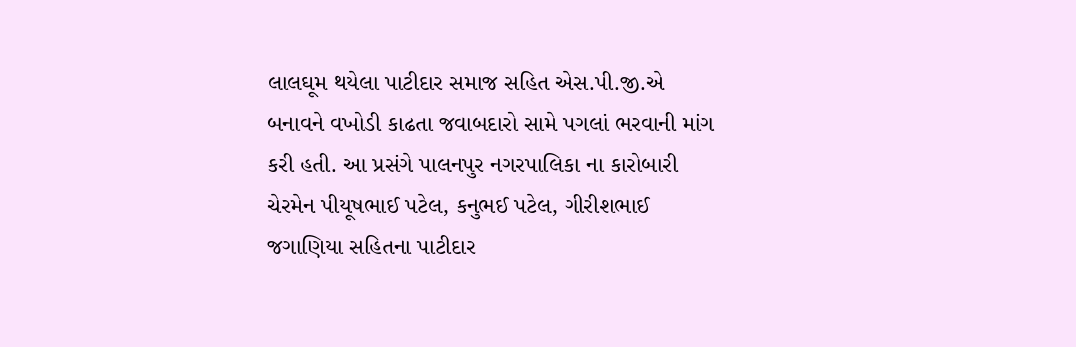લાલઘૂમ થયેલા પાટીદાર સમાજ સહિત એસ.પી.જી.એ બનાવને વખોડી કાઢતા જવાબદારો સામે પગલાં ભરવાની માંગ કરી હતી. આ પ્રસંગે પાલનપુર નગરપાલિકા ના કારોબારી ચેરમેન પીયૂષભાઈ પટેલ, કનુભઈ પટેલ, ગીરીશભાઈ જગાણિયા સહિતના પાટીદાર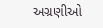અગ્રણીઓ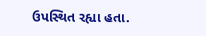ઉપસ્થિત રહ્યા હતા.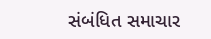સંબંધિત સમાચાર